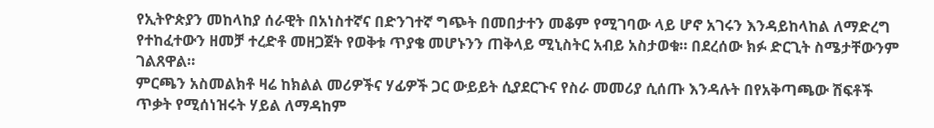የኢትዮጵያን መከላከያ ሰራዊት በአነስተኛና በድንገተኛ ግጭት በመበታተን መቆም የሚገባው ላይ ሆኖ አገሩን እንዳይከላከል ለማድረግ የተከፈተውን ዘመቻ ተረድቶ መዘጋጀት የወቅቱ ጥያቄ መሆኑንን ጠቅላይ ሚኒስትር አብይ አስታወቁ። በደረሰው ክፉ ድርጊት ስሜታቸውንም ገልጸዋል።
ምርጫን አስመልክቶ ዛሬ ከክልል መሪዎችና ሃፊዎች ጋር ውይይት ሲያደርጉና የስራ መመሪያ ሲሰጡ እንዳሉት በየአቅጣጫው ሽፍቶች ጥቃት የሚሰነዝሩት ሃይል ለማዳከም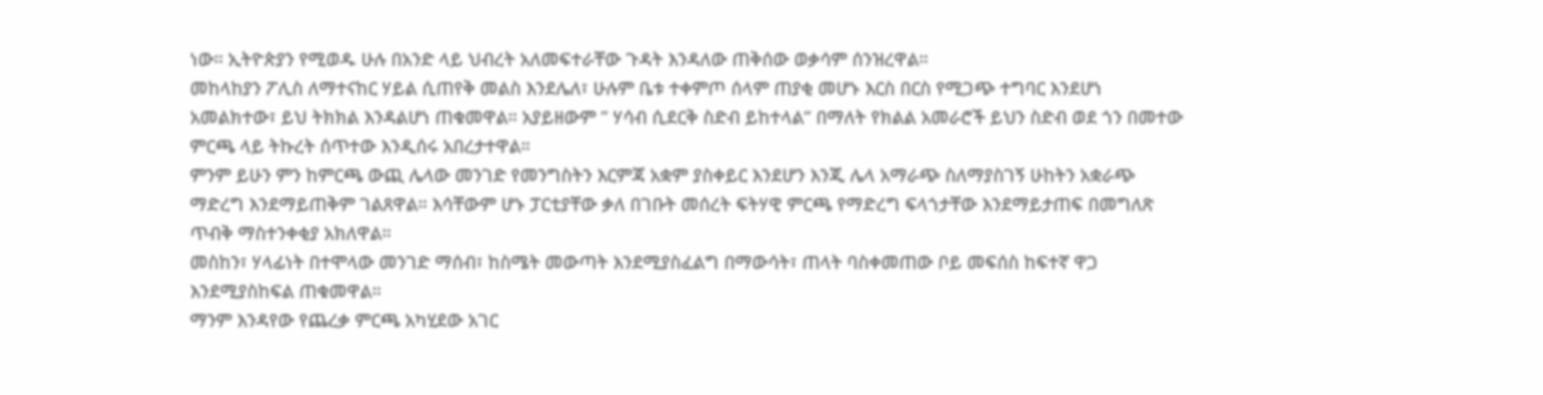ነው። ኢትዮጵያን የሚወዱ ሁሉ በአንድ ላይ ህብረት አለመፍተራቸው ጉዳት እንዳለው ጠቅሰው ወቃሳም ሰንዝረዋል።
መከላከያን ፖሊስ ለማተናከር ሃይል ሲጠየቅ መልስ እንደሌለ፣ ሁሉም ቤቱ ተቀምጦ ሰላም ጠያቂ መሆኑ እርስ በርስ የሚጋጭ ተግባር እንደሆነ አመልክተው፣ ይህ ትክክል እንዳልሆነ ጠቁመዋል። አያይዘውም ” ሃሳብ ሲደርቅ ስድብ ይከተላል” በማለት የክልል አመራሮች ይህን ስድብ ወደ ጎን በመተው ምርጫ ላይ ትኩረት ሰጥተው እንዲሰሩ አበረታተዋል።
ምንም ይሁን ምን ከምርጫ ውጪ ሌላው መንገድ የመንግስትን እርምጃ አቋም ያስቀይር እንደሆን እንጂ ሌላ አማራጭ ስለማያስገኝ ሁከትን አቋራጭ ማድረግ እንደማይጠቅም ገልጸዋል። እሳቸውም ሆኑ ፓርቲያቸው ቃለ በገቡት መሰረት ፍትሃዊ ምርጫ የማድረግ ፍላጎታቸው እንደማይታጠፍ በመግለጽ ጥብቅ ማስተንቀቂያ አክለዋል።
መስከን፣ ሃላፊነት በተሞላው መንገድ ማሰብ፣ ከስሜት መውጣት እንደሚያስፈልግ በማውሳት፣ ጠላት ባስቀመጠው ቦይ መፍሰስ ከፍተኛ ዋጋ እንደሚያስከፍል ጠቁመዋል።
ማንም እንዳየው የጨረቃ ምርጫ አካሂደው አገር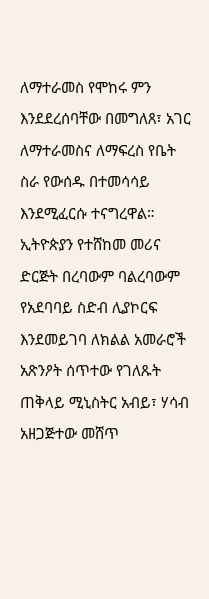ለማተራመስ የሞከሩ ምን እንደደረሰባቸው በመግለጸ፣ አገር ለማተራመስና ለማፍረስ የቤት ስራ የውሰዱ በተመሳሳይ እንደሚፈርሱ ተናግረዋል።
ኢትዮጵያን የተሸከመ መሪና ድርጅት በረባውም ባልረባውም የአደባባይ ስድብ ሊያኮርፍ እንደመይገባ ለክልል አመራሮች አጽንዖት ሰጥተው የገለጹት ጠቅላይ ሚኒስትር አብይ፣ ሃሳብ አዘጋጅተው መሸጥ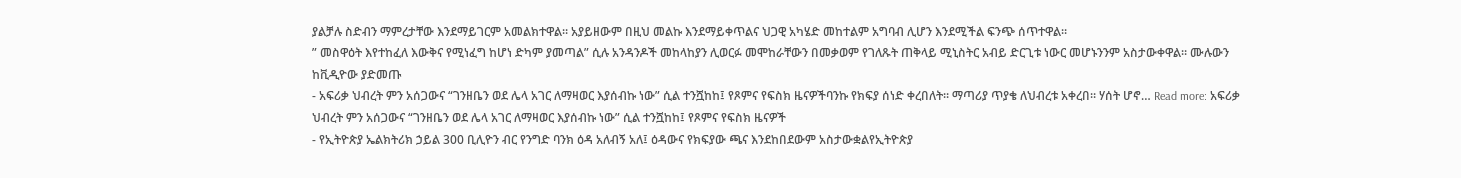ያልቻሉ ስድብን ማምረታቸው እንደማይገርም አመልክተዋል። አያይዘውም በዚህ መልኩ እንደማይቀጥልና ህጋዊ አካሄድ መከተልም አግባብ ሊሆን እንደሚችል ፍንጭ ሰጥተዋል።
” መስዋዕት እየተከፈለ እውቅና የሚነፈግ ከሆነ ድካም ያመጣል” ሲሉ አንዳንዶች መከላከያን ሊወርፉ መሞከራቸውን በመቃወም የገለጹት ጠቅላይ ሚኒስትር አብይ ድርጊቱ ነውር መሆኑንንም አስታውቀዋል። ሙሉውን ከቪዲዮው ያድመጡ
- አፍሪቃ ህብረት ምን አሰጋውና “ገንዘቤን ወደ ሌላ አገር ለማዛወር እያሰብኩ ነው” ሲል ተንሿከከ፤ የጾምና የፍስክ ዜናዎችባንኩ የክፍያ ሰነድ ቀረበለት። ማጣሪያ ጥያቄ ለህብረቱ አቀረበ። ሃሰት ሆኖ… Read more: አፍሪቃ ህብረት ምን አሰጋውና “ገንዘቤን ወደ ሌላ አገር ለማዛወር እያሰብኩ ነው” ሲል ተንሿከከ፤ የጾምና የፍስክ ዜናዎች
- የኢትዮጵያ ኤልክትሪክ ኃይል 300 ቢሊዮን ብር የንግድ ባንክ ዕዳ አለብኝ አለ፤ ዕዳውና የክፍያው ጫና እንደከበደውም አስታውቋልየኢትዮጵያ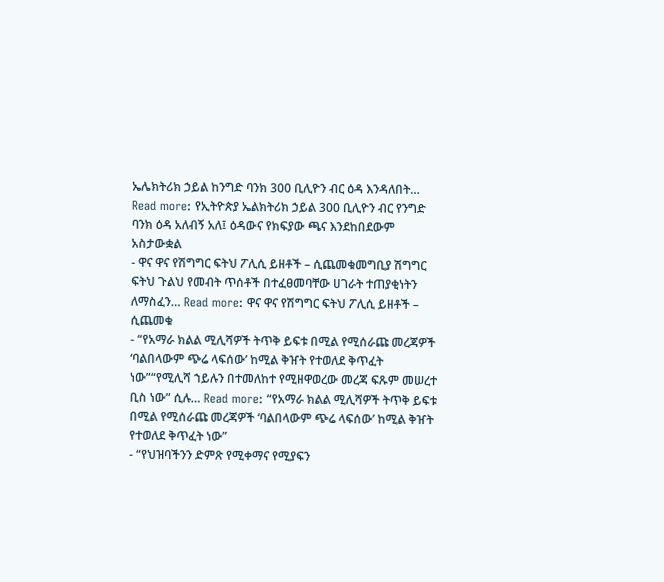ኤሌክትሪክ ኃይል ከንግድ ባንክ 300 ቢሊዮን ብር ዕዳ እንዳለበት… Read more: የኢትዮጵያ ኤልክትሪክ ኃይል 300 ቢሊዮን ብር የንግድ ባንክ ዕዳ አለብኝ አለ፤ ዕዳውና የክፍያው ጫና እንደከበደውም አስታውቋል
- ዋና ዋና የሽግግር ፍትህ ፖሊሲ ይዘቶች – ሲጨመቁመግቢያ ሽግግር ፍትህ ጉልህ የመብት ጥሰቶች በተፈፀመባቸው ሀገራት ተጠያቂነትን ለማስፈን… Read more: ዋና ዋና የሽግግር ፍትህ ፖሊሲ ይዘቶች – ሲጨመቁ
- “የአማራ ክልል ሚሊሻዎች ትጥቅ ይፍቱ በሚል የሚሰራጩ መረጃዎች ‘ባልበላውም ጭሬ ላፍሰው’ ከሚል ቅዠት የተወለደ ቅጥፈት ነው”“የሚሊሻ ኀይሉን በተመለከተ የሚዘዋወረው መረጃ ፍጹም መሠረተ ቢስ ነው” ሲሉ… Read more: “የአማራ ክልል ሚሊሻዎች ትጥቅ ይፍቱ በሚል የሚሰራጩ መረጃዎች ‘ባልበላውም ጭሬ ላፍሰው’ ከሚል ቅዠት የተወለደ ቅጥፈት ነው”
- “የህዝባችንን ድምጽ የሚቀማና የሚያፍን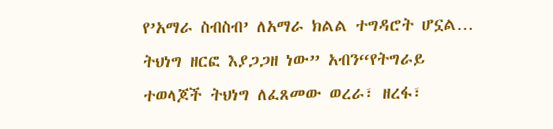የ’አማራ ስብስብ’ ለአማራ ክልል ተግዳሮት ሆኗል… ትህነግ ዘርፎ እያጋጋዘ ነው” አብን“የትግራይ ተወላጆች ትህነግ ለፈጸመው ወረራ፣ ዘረፋ፣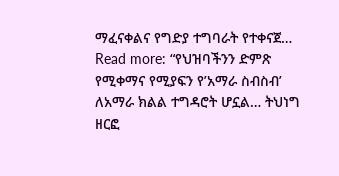ማፈናቀልና የግድያ ተግባራት የተቀናጀ… Read more: “የህዝባችንን ድምጽ የሚቀማና የሚያፍን የ’አማራ ስብስብ’ ለአማራ ክልል ተግዳሮት ሆኗል… ትህነግ ዘርፎ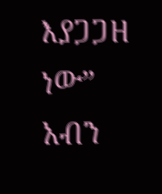እያጋጋዘ ነው” አብን